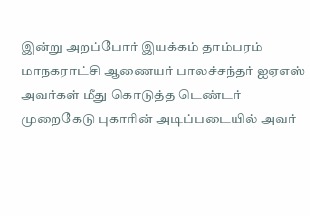இன்று அறப்போர் இயக்கம் தாம்பரம் மாநகராட்சி ஆணையர் பாலச்சந்தர் ஐஏஎஸ் அவர்கள் மீது கொடுத்த டெண்டர் முறைகேடு புகாரின் அடிப்படையில் அவர்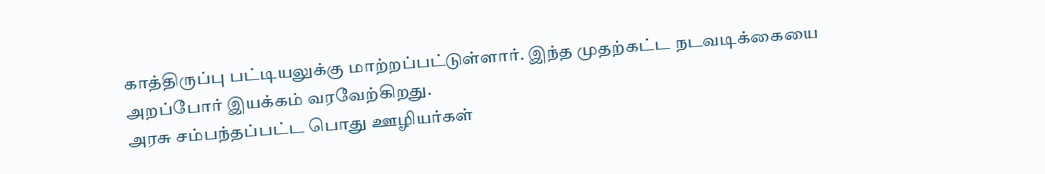காத்திருப்பு பட்டியலுக்கு மாற்றப்பட்டுள்ளார். இந்த முதற்கட்ட நடவடிக்கையை அறப்போர் இயக்கம் வரவேற்கிறது.
அரசு சம்பந்தப்பட்ட பொது ஊழியர்கள்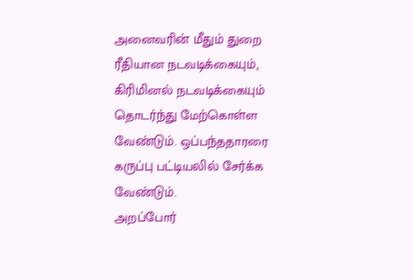அனைவரின் மீதும் துறை ரீதியான நடவடிக்கையும், கிரிமினல் நடவடிக்கையும் தொடர்ந்து மேற்கொள்ள வேண்டும். ஒப்பந்ததாரரை கருப்பு பட்டியலில் சேர்க்க வேண்டும்.
அறப்போர்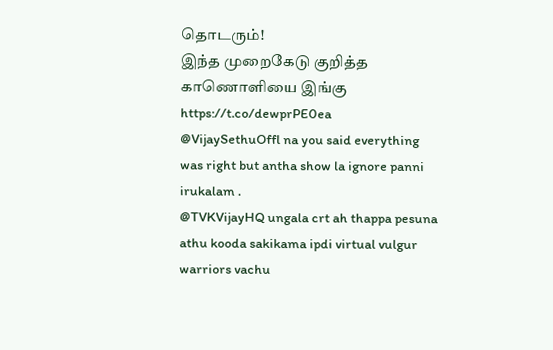தொடரும்!
இந்த முறைகேடு குறித்த காணொளியை இங்கு
https://t.co/dewprPE0ea
@VijaySethuOffl na you said everything was right but antha show la ignore panni irukalam .
@TVKVijayHQ ungala crt ah thappa pesuna athu kooda sakikama ipdi virtual vulgur warriors vachu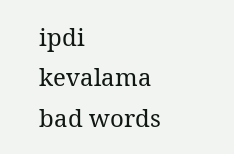ipdi kevalama bad words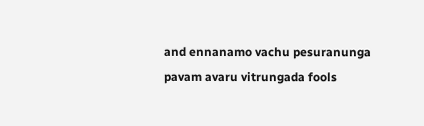and ennanamo vachu pesuranunga pavam avaru vitrungada fools